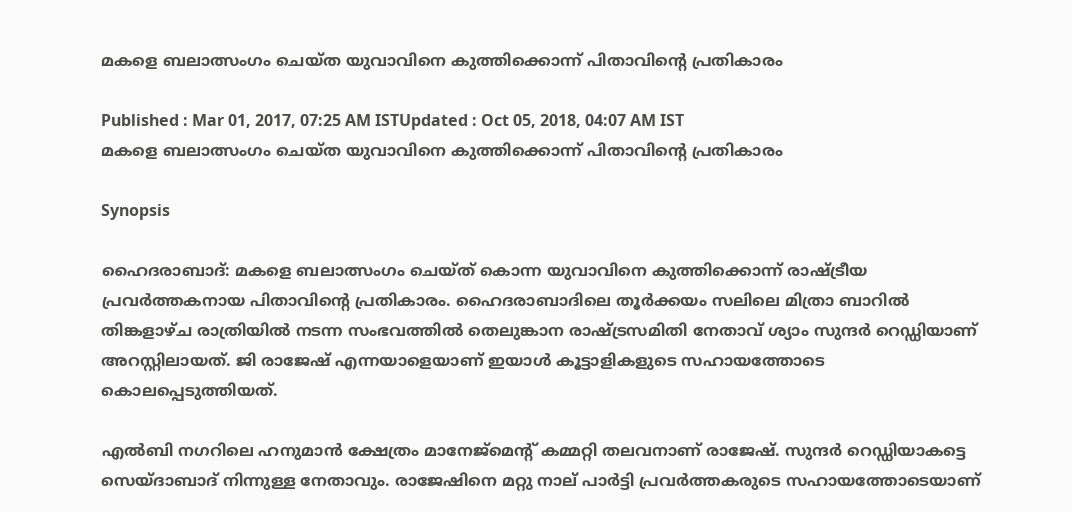മകളെ ബലാത്സംഗം ചെയ്ത യുവാവിനെ കുത്തിക്കൊന്ന് പിതാവിന്‍റെ പ്രതികാരം

Published : Mar 01, 2017, 07:25 AM ISTUpdated : Oct 05, 2018, 04:07 AM IST
മകളെ ബലാത്സംഗം ചെയ്ത യുവാവിനെ കുത്തിക്കൊന്ന് പിതാവിന്‍റെ പ്രതികാരം

Synopsis

ഹൈദരാബാദ്: മകളെ ബലാത്സംഗം ചെയ്ത് കൊന്ന യുവാവിനെ കുത്തിക്കൊന്ന് രാഷ്ട്രീയ പ്രവര്‍ത്തകനായ പിതാവിന്റെ പ്രതികാരം. ഹൈദരാബാദിലെ തൂര്‍ക്കയം സലിലെ മിത്രാ ബാറില്‍ തിങ്കളാഴ്ച രാത്രിയില്‍ നടന്ന സംഭവത്തില്‍ തെലുങ്കാന രാഷ്ട്രസമിതി നേതാവ് ശ്യാം സുന്ദര്‍ റെഡ്ഡിയാണ് അറസ്റ്റിലായത്. ജി രാജേഷ് എന്നയാളെയാണ് ഇയാള്‍ കൂട്ടാളികളുടെ സഹായത്തോടെ കൊലപ്പെടുത്തിയത്.

എല്‍ബി നഗറിലെ ഹനുമാന്‍ ക്ഷേത്രം മാനേജ്‌മെന്‍റ് കമ്മറ്റി തലവനാണ് രാജേഷ്. സുന്ദര്‍ റെഡ്ഡിയാകട്ടെ സെയ്ദാബാദ് നിന്നുള്ള നേതാവും. രാജേഷിനെ മറ്റു നാല് പാര്‍ട്ടി പ്രവര്‍ത്തകരുടെ സഹായത്തോടെയാണ്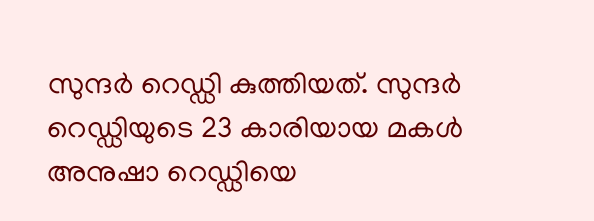സുന്ദര്‍ റെഡ്ഡി കുത്തിയത്. സുന്ദര്‍ റെഡ്ഡിയുടെ 23 കാരിയായ മകള്‍ അനുഷാ റെഡ്ഡിയെ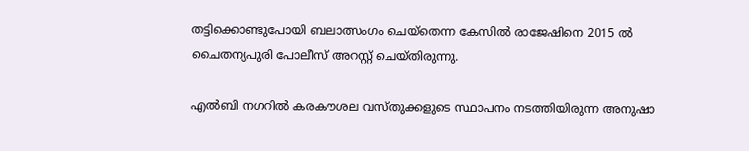തട്ടിക്കൊണ്ടുപോയി ബലാത്സംഗം ചെയ്‌തെന്ന കേസില്‍ രാജേഷിനെ 2015 ല്‍ ചൈതന്യപുരി പോലീസ് അറസ്റ്റ് ചെയ്തിരുന്നു.

എല്‍ബി നഗറില്‍ കരകൗശല വസ്തുക്കളുടെ സ്ഥാപനം നടത്തിയിരുന്ന അനുഷാ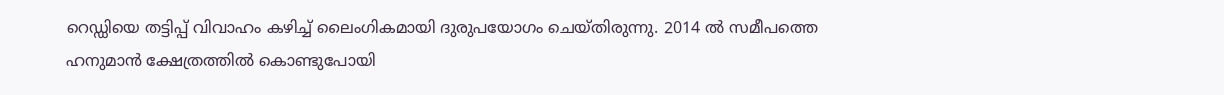റെഡ്ഡിയെ തട്ടിപ്പ് വിവാഹം കഴിച്ച് ലൈംഗികമായി ദുരുപയോഗം ചെയ്തിരുന്നു. 2014 ല്‍ സമീപത്തെ ഹനുമാന്‍ ക്ഷേത്രത്തില്‍ കൊണ്ടുപോയി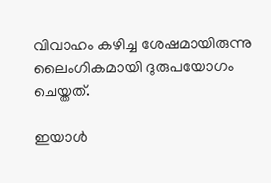വിവാഹം കഴിച്ച ശേഷമായിരുന്നു ലൈംഗികമായി ദുരുപയോഗം ചെയ്തത്.

ഇയാള്‍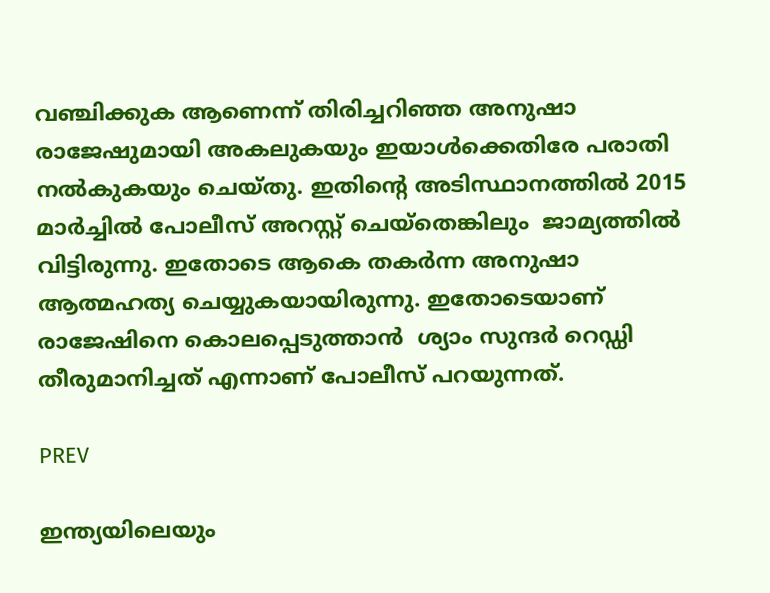വഞ്ചിക്കുക ആണെന്ന് തിരിച്ചറിഞ്ഞ അനുഷാ രാജേഷുമായി അകലുകയും ഇയാള്‍ക്കെതിരേ പരാതി നല്‍കുകയും ചെയ്തു. ഇതിന്റെ അടിസ്ഥാനത്തില്‍ 2015 മാര്‍ച്ചില്‍ പോലീസ് അറസ്റ്റ് ചെയ്‌തെങ്കിലും  ജാമ്യത്തില്‍ വിട്ടിരുന്നു. ഇതോടെ ആകെ തകര്‍ന്ന അനുഷാ ആത്മഹത്യ ചെയ്യുകയായിരുന്നു. ഇതോടെയാണ് രാജേഷിനെ കൊലപ്പെടുത്താന്‍  ശ്യാം സുന്ദര്‍ റെഡ്ഡി തീരുമാനിച്ചത് എന്നാണ് പോലീസ് പറയുന്നത്.

PREV

ഇന്ത്യയിലെയും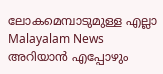ലോകമെമ്പാടുമുള്ള എല്ലാ Malayalam News അറിയാൻ എപ്പോഴും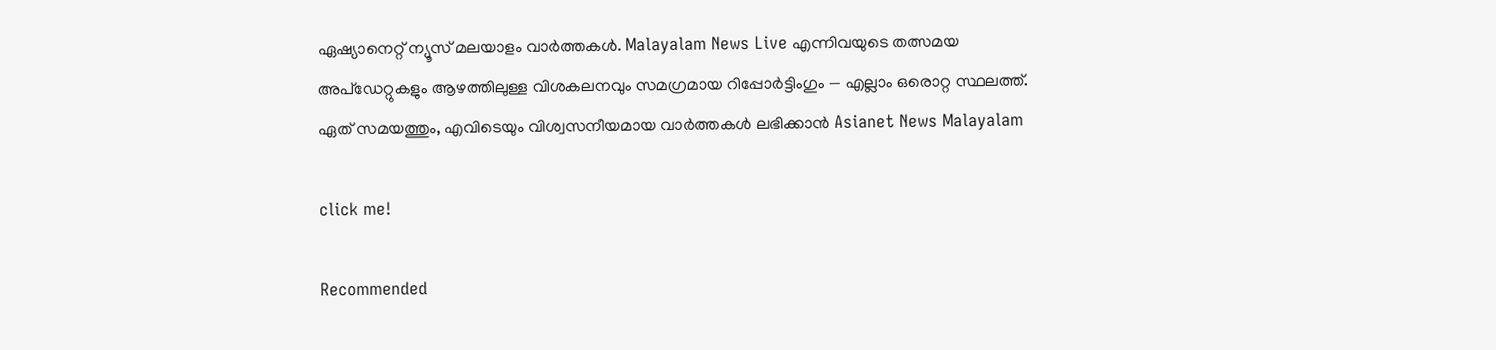ഏഷ്യാനെറ്റ് ന്യൂസ് മലയാളം വാർത്തകൾ. Malayalam News Live എന്നിവയുടെ തത്സമയ അപ്‌ഡേറ്റുകളും ആഴത്തിലുള്ള വിശകലനവും സമഗ്രമായ റിപ്പോർട്ടിംഗും — എല്ലാം ഒരൊറ്റ സ്ഥലത്ത്. ഏത് സമയത്തും, എവിടെയും വിശ്വസനീയമായ വാർത്തകൾ ലഭിക്കാൻ Asianet News Malayalam

click me!

Recommended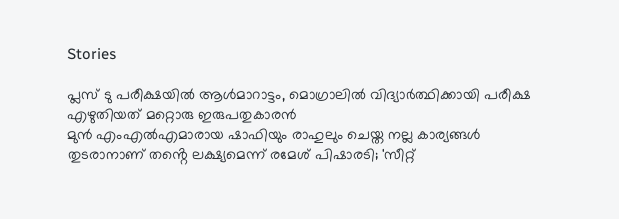Stories

പ്ലസ് ടു പരീക്ഷയിൽ ആൾമാറാട്ടം, മൊഗ്രാലിൽ വിദ്യാർത്ഥിക്കായി പരീക്ഷ എഴുതിയത് മറ്റൊരു ഇരുപതുകാരൻ
മുൻ എംഎൽഎമാരായ ഷാഫിയും രാഹുലും ചെയ്ത നല്ല കാര്യങ്ങൾ തുടരാനാണ് തൻ്റെ ലക്ഷ്യമെന്ന് രമേശ് പിഷാരടി; 'സീറ്റ്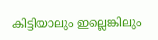കിട്ടിയാലും ഇല്ലെങ്കിലും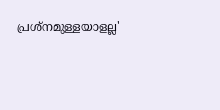പ്രശ്നമുള്ളയാളല്ല'